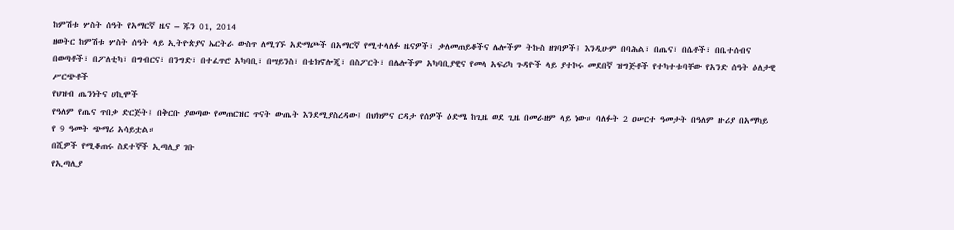ከምሽቱ ሦስት ሰዓት የአማርኛ ዜና – ጁን 01, 2014
ዘወትር ከምሽቱ ሦስት ሰዓት ላይ ኢትዮጵያና ኤርትራ ውስጥ ለሚገኙ አድማጮች በአማርኛ የሚተላለፉ ዜናዎች፣ ቃለመጠይቆችና ሌሎችም ትኩስ ዘገባዎች፤ እንዲሁም በባሕል፣ በጤና፣ በሴቶች፣ በቤተሰብና በወጣቶች፣ በፖለቲካ፣ በግብርና፣ በንግድ፣ በተፈጥሮ አካባቢ፣ በሣይንስ፣ በቴክኖሎጂ፣ በስፖርት፣ በሌሎችም አካባቢያዊና የመላ አፍሪካ ጉዳዮች ላይ ያተኮሩ መደበኛ ዝግጅቶች የተካተቱባቸው የአንድ ሰዓት ዕለታዊ ሥርጭቶች
የህዝብ ጤንነትና ሀኪሞች
የዓለም የጤና ጥበቃ ድርጅት፤ በቅርቡ ያወጣው የመጠርዝር ጥናት ውጤት እንደሚያስረዳው፤ በህክምና ርዳታ የሰዎች ዕድሜ ከጊዜ ወደ ጊዜ በመራዘም ላይ ነው። ባለፉት 2 ዐሠርተ ዓመታት በዓለም ዙሪያ በአማካይ የ 9 ዓመት ጭማሪ አሳይቷል።
በሺዎች የሚቆጠሩ ስደተኞች ኢጣሊያ ገቡ
የኢጣሊያ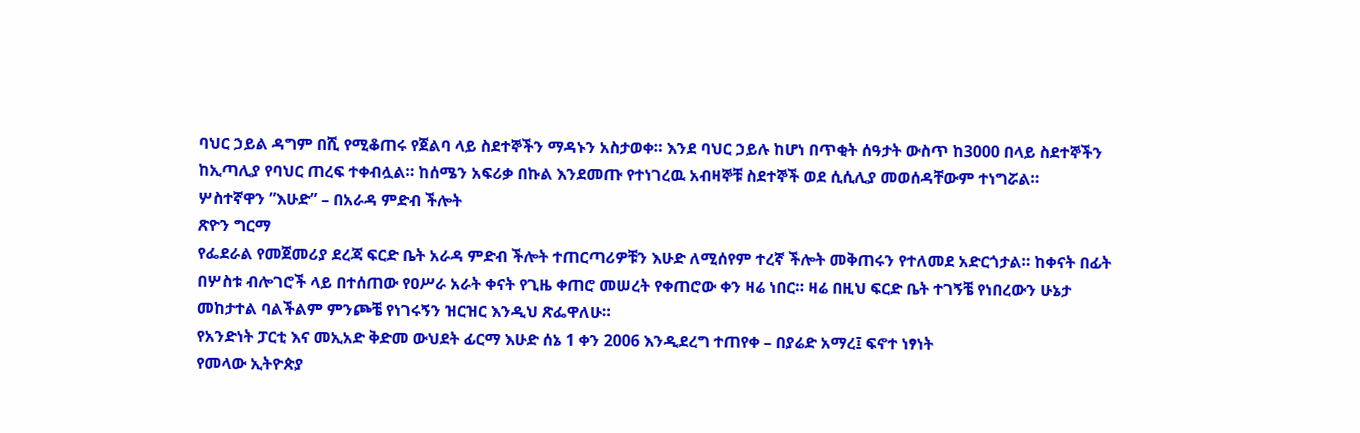ባህር ኃይል ዳግም በሺ የሚቆጠሩ የጀልባ ላይ ስደተኞችን ማዳኑን አስታወቀ። እንደ ባህር ኃይሉ ከሆነ በጥቂት ሰዓታት ውስጥ ከ3000 በላይ ስደተኞችን ከኢጣሊያ የባህር ጠረፍ ተቀብሏል። ከሰሜን አፍሪቃ በኩል እንደመጡ የተነገረዉ አብዛኞቹ ስደተኞች ወደ ሲሲሊያ መወሰዳቸውም ተነግሯል።
ሦስተኛዋን ”እሁድ” – በአራዳ ምድብ ችሎት
ጽዮን ግርማ
የፌደራል የመጀመሪያ ደረጃ ፍርድ ቤት አራዳ ምድብ ችሎት ተጠርጣሪዎቹን እሁድ ለሚሰየም ተረኛ ችሎት መቅጠሩን የተለመደ አድርጎታል። ከቀናት በፊት በሦስቱ ብሎገሮች ላይ በተሰጠው የዐሥራ አራት ቀናት የጊዜ ቀጠሮ መሠረት የቀጠሮው ቀን ዛሬ ነበር። ዛሬ በዚህ ፍርድ ቤት ተገኝቼ የነበረውን ሁኔታ መከታተል ባልችልም ምንጮቼ የነገሩኝን ዝርዝር እንዲህ ጽፌዋለሁ።
የአንድነት ፓርቲ እና መኢአድ ቅድመ ውህደት ፊርማ እሁድ ሰኔ 1 ቀን 2006 እንዲደረግ ተጠየቀ – በያሬድ አማረ፤ ፍኖተ ነፃነት
የመላው ኢትዮጵያ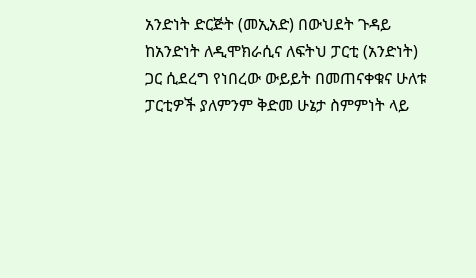አንድነት ድርጅት (መኢአድ) በውህደት ጉዳይ ከአንድነት ለዲሞክራሲና ለፍትህ ፓርቲ (አንድነት) ጋር ሲደረግ የነበረው ውይይት በመጠናቀቁና ሁለቱ ፓርቲዎች ያለምንም ቅድመ ሁኔታ ስምምነት ላይ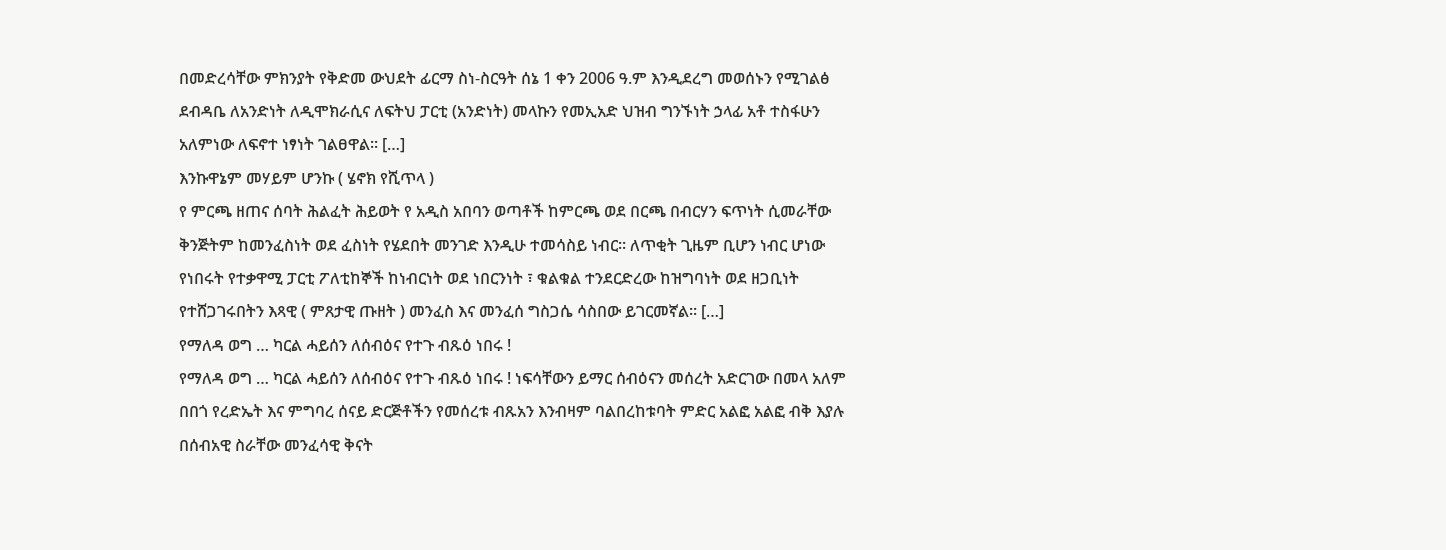በመድረሳቸው ምክንያት የቅድመ ውህደት ፊርማ ስነ-ስርዓት ሰኔ 1 ቀን 2006 ዓ.ም እንዲደረግ መወሰኑን የሚገልፅ ደብዳቤ ለአንድነት ለዲሞክራሲና ለፍትህ ፓርቲ (አንድነት) መላኩን የመኢአድ ህዝብ ግንኙነት ኃላፊ አቶ ተስፋሁን አለምነው ለፍኖተ ነፃነት ገልፀዋል፡፡ […]
እንኩዋኔም መሃይም ሆንኩ ( ሄኖክ የሺጥላ )
የ ምርጫ ዘጠና ሰባት ሕልፈት ሕይወት የ አዲስ አበባን ወጣቶች ከምርጫ ወደ በርጫ በብርሃን ፍጥነት ሲመራቸው ቅንጅትም ከመንፈስነት ወደ ፈስነት የሄደበት መንገድ እንዲሁ ተመሳስይ ነብር። ለጥቂት ጊዜም ቢሆን ነብር ሆነው የነበሩት የተቃዋሚ ፓርቲ ፖለቲከኞች ከነብርነት ወደ ነበርንነት ፣ ቁልቁል ተንደርድረው ከዝግባነት ወደ ዘጋቢነት የተሸጋገሩበትን እጻዊ ( ምጸታዊ ጡዘት ) መንፈስ እና መንፈሰ ግስጋሴ ሳስበው ይገርመኛል። […]
የማለዳ ወግ … ካርል ሓይሰን ለሰብዕና የተጉ ብጹዕ ነበሩ !
የማለዳ ወግ … ካርል ሓይሰን ለሰብዕና የተጉ ብጹዕ ነበሩ ! ነፍሳቸውን ይማር ሰብዕናን መሰረት አድርገው በመላ አለም በበጎ የረድኤት እና ምግባረ ሰናይ ድርጅቶችን የመሰረቱ ብጹአን እንብዛም ባልበረከቱባት ምድር አልፎ አልፎ ብቅ እያሉ በሰብአዊ ስራቸው መንፈሳዊ ቅናት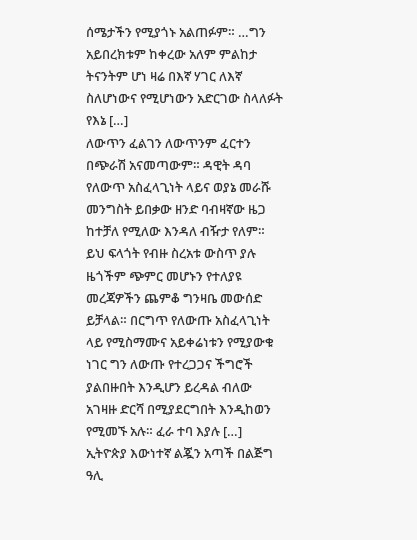ሰሜታችን የሚያጎኑ አልጠፉም። …ግን አይበረክቱም ከቀረው አለም ምልከታ ትናንትም ሆነ ዛሬ በእኛ ሃገር ለእኛ ስለሆነውና የሚሆነውን አድርገው ስላለፉት የእኔ […]
ለውጥን ፈልገን ለውጥንም ፈርተን በጭራሽ አናመጣውም። ዳዊት ዳባ
የለውጥ አስፈላጊነት ላይና ወያኔ መራሹ መንግስት ይበቃው ዘንድ ባብዛኛው ዜጋ ከተቻለ የሚለው እንዳለ ብዥታ የለም። ይህ ፍላጎት የብዙ ስረአቱ ውስጥ ያሉ ዜጎችም ጭምር መሆኑን የተለያዩ መረጃዎችን ጨምቆ ግንዛቤ መውሰድ ይቻላል። በርግጥ የለውጡ አስፈላጊነት ላይ የሚስማሙና አይቀሬነቱን የሚያውቁ ነገር ግን ለውጡ የተረጋጋና ችግሮች ያልበዙበት እንዲሆን ይረዳል ብለው አገዛዙ ድርሻ በሚያደርግበት እንዲከወን የሚመኙ አሉ። ፈራ ተባ እያሉ […]
ኢትዮጵያ እውነተኛ ልጇን አጣች በልጅግ ዓሊ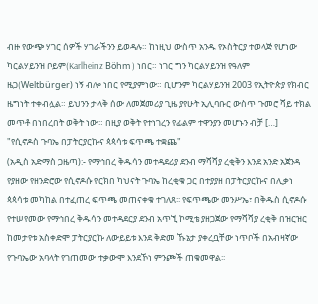ብዙ የውጭ ሃገር ሰዎች ሃገራችንን ይወዳሉ። ከነዚህ ውስጥ አንዱ የኦስትርያ ተወላጅ የሆነው ካርልሃይንዝ ቦይም(Karlheinz Böhm ) ነበር። ነገር ግን ካርልሃይንዝ የዓለም ዜጋ(Weltbürger) ነኝ ብሎ ነበር የሚያምነው። ቢሆንም ካርልሃይንዝ 2003 የኢትዮጵያ የክብር ዜግነት ተቀብሏል። ይህንን ታላቅ ሰው ለመጀመሪያ ጊዜ ያየሁት ኢሊባቡር ውስጥ ጉመሮ ሻይ ተክል መጥቶ በነበረበት ወቅት ነው። በዚያ ወቅት የተነገረን የፊልም ተዋንያን መሆኑን ብቻ […]
"የሲኖዶስ ጉባኤ በፓትርያርኩና ጳጳሳቱ ፍጥጫ ተቋጨ"
(አዲስ አድማስ ጋዜጣ):- የማኅበረ ቅዱሳን መተዳደሪያ ደንብ ማሻሻያ ረቂቅን እንደ አንድ አጀንዳ የያዘው የዘንድሮው የሲኖዶሱ የርክበ ካህናት ጉባኤ ከረቂቁ ጋር በተያያዘ በፓትርያርኩና በሊቃነ ጳጳሳቱ መካከል በተፈጠረ ፍጥጫ መጠናቀቁ ተገለጸ፡፡ የፍጥጫው መንሥኤ፣ በቅዱስ ሲኖዶሱ የተሠየመው የማኅበረ ቅዱሳን መተዳደርያ ደንብ አጥኚ ኮሚቴ ያዘጋጀው የማሻሻያ ረቂቅ በዝርዝር ከመታየቱ አስቀድሞ ፓትርያርኩ ለውይይቱ እንደ ቅድመ ኹኔታ ያቀረቧቸው ነጥቦች በአብዛኛው የጉባኤው አባላት የገጠመው ተቃውሞ እንደኾነ ምንጮች ጠቁመዋል፡፡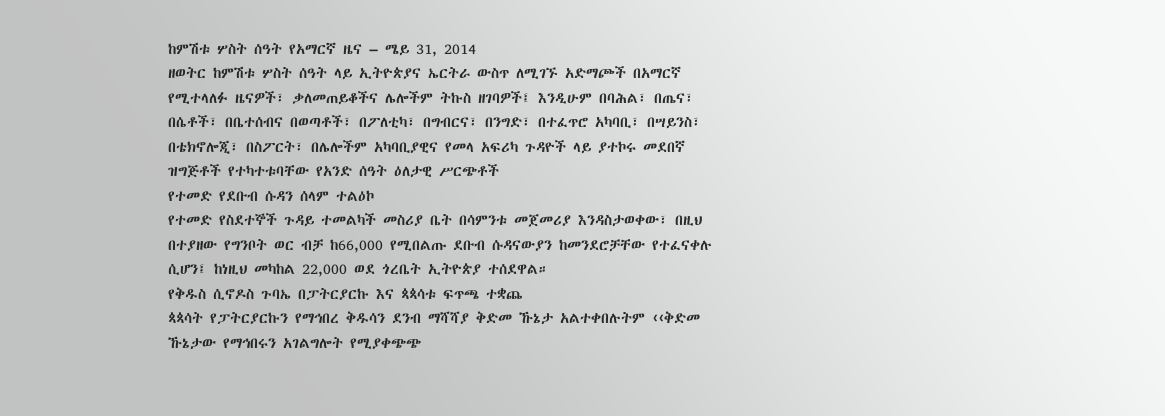ከምሽቱ ሦስት ሰዓት የአማርኛ ዜና – ሜይ 31, 2014
ዘወትር ከምሽቱ ሦስት ሰዓት ላይ ኢትዮጵያና ኤርትራ ውስጥ ለሚገኙ አድማጮች በአማርኛ የሚተላለፉ ዜናዎች፣ ቃለመጠይቆችና ሌሎችም ትኩስ ዘገባዎች፤ እንዲሁም በባሕል፣ በጤና፣ በሴቶች፣ በቤተሰብና በወጣቶች፣ በፖለቲካ፣ በግብርና፣ በንግድ፣ በተፈጥሮ አካባቢ፣ በሣይንስ፣ በቴክኖሎጂ፣ በስፖርት፣ በሌሎችም አካባቢያዊና የመላ አፍሪካ ጉዳዮች ላይ ያተኮሩ መደበኛ ዝግጅቶች የተካተቱባቸው የአንድ ሰዓት ዕለታዊ ሥርጭቶች
የተመድ የደቡብ ሱዳን ሰላም ተልዕኮ
የተመድ የስደተኞች ጉዳይ ተመልካች መስሪያ ቤት በሳምንቱ መጀመሪያ እንዳስታወቀው፣ በዚህ በተያዘው የግንቦት ወር ብቻ ከ66,000 የሚበልጡ ደቡብ ሱዳናውያን ከመንደሮቻቸው የተፈናቀሉ ሲሆን፤ ከነዚህ መካከል 22,000 ወደ ጎረቤት ኢትዮጵያ ተሰደዋል።
የቅዱስ ሲኖዶስ ጉባኤ በፓትርያርኩ እና ጳጳሳቱ ፍጥጫ ተቋጨ
ጳጳሳት የፓትርያርኩን የማኅበረ ቅዱሳን ደንብ ማሻሻያ ቅድመ ኹኔታ አልተቀበሉትም ‹‹ቅድመ ኹኔታው የማኅበሩን አገልግሎት የሚያቀጭጭ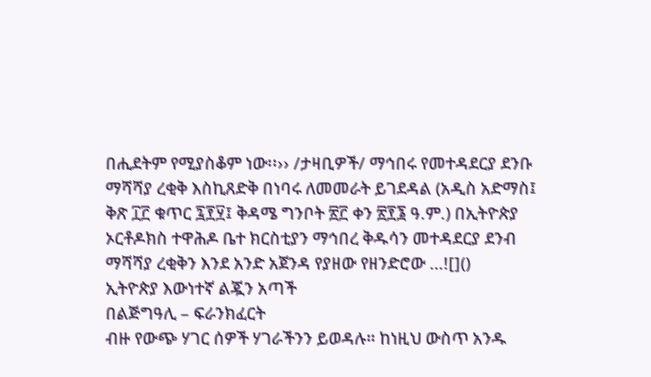በሒደትም የሚያስቆም ነው፡፡›› /ታዛቢዎች/ ማኅበሩ የመተዳደርያ ደንቡ ማሻሻያ ረቂቅ እስኪጸድቅ በነባሩ ለመመራት ይገደዳል (አዲስ አድማስ፤ ቅጽ ፲፫ ቁጥር ፯፻፶፤ ቅዳሜ ግንቦት ፳፫ ቀን ፳፻፮ ዓ.ም.) በኢትዮጵያ ኦርቶዶክስ ተዋሕዶ ቤተ ክርስቲያን ማኅበረ ቅዱሳን መተዳደርያ ደንብ ማሻሻያ ረቂቅን እንደ አንድ አጀንዳ የያዘው የዘንድሮው …![]()
ኢትዮጵያ እውነተኛ ልጇን አጣች
በልጅግዓሊ – ፍራንክፈርት
ብዙ የውጭ ሃገር ሰዎች ሃገራችንን ይወዳሉ። ከነዚህ ውስጥ አንዱ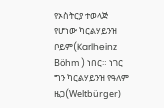የኦስትርያ ተወላጅ የሆነው ካርልሃይንዝ ቦይም(Karlheinz Böhm ) ነበር። ነገር ግን ካርልሃይንዝ የዓለም ዜጋ(Weltbürger)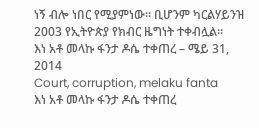ነኝ ብሎ ነበር የሚያምነው። ቢሆንም ካርልሃይንዝ 2003 የኢትዮጵያ የክብር ዜግነት ተቀብሏል።
እነ አቶ መላኩ ፋንታ ዶሴ ተቀጠረ – ሜይ 31, 2014
Court, corruption, melaku fanta
እነ አቶ መላኩ ፋንታ ዶሴ ተቀጠረ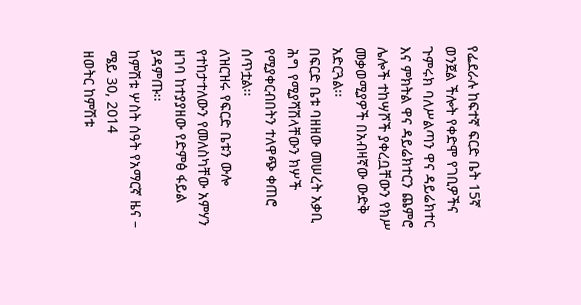የፌደራሉ ከፍተኛ ፍርድ ቤት 15ኛ ወንጀል ችሎት የቀድሞ የገቢዎችና ጉምሩክ ባለሥልጣን ዋና ዳይሬክተር እና ምክትል ዋና ዳይሬክተርን ጨምሮ ሌሎች ተከሣሾች ያቀረቧቸውን የክሥ መቃወሚያዎች በአብዛኛው ውድቅ አድርጓል፡፡
በፍርድ ቤቱ ባዘዘው መሠረት አቃቢ ሕግ የሚያሻሽላቸውን ክሦች የሚያቀርብበትን ተለዋጭ ቀጠሮ ሰጥቷል፡፡
ለዝርዝሩ የፍርድ ቤቱን ውሎ የተከታተለውን የመለስካቸው አምሃን ዘገባ ከተያያዘው የድምፅ ፋይል ያዳምጡ፡፡
ከምሽቱ ሦስት ሰዓት የአማርኛ ዜና – ሜይ 30, 2014
ዘወትር ከምሽቱ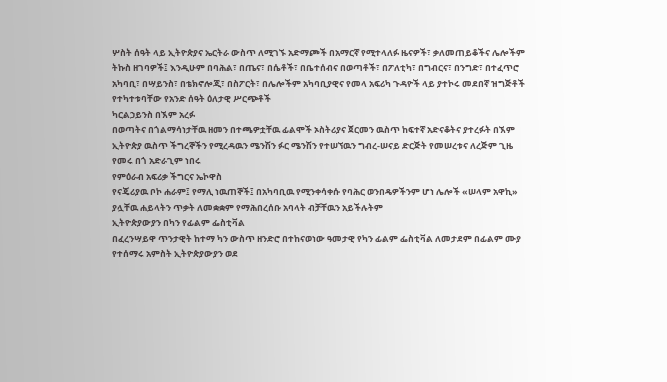ሦስት ሰዓት ላይ ኢትዮጵያና ኤርትራ ውስጥ ለሚገኙ አድማጮች በአማርኛ የሚተላለፉ ዜናዎች፣ ቃለመጠይቆችና ሌሎችም ትኩስ ዘገባዎች፤ እንዲሁም በባሕል፣ በጤና፣ በሴቶች፣ በቤተሰብና በወጣቶች፣ በፖለቲካ፣ በግብርና፣ በንግድ፣ በተፈጥሮ አካባቢ፣ በሣይንስ፣ በቴክኖሎጂ፣ በስፖርት፣ በሌሎችም አካባቢያዊና የመላ አፍሪካ ጉዳዮች ላይ ያተኮሩ መደበኛ ዝግጅቶች የተካተቱባቸው የአንድ ሰዓት ዕለታዊ ሥርጭቶች
ካርልኃይንስ በኧም አረፉ
በወጣትና በጎልማሳነታቸዉ ዘመን በተጫዎቷቸዉ ፊልሞች ኦስትሪያና ጀርመን ዉስጥ ከፍተኛ አድናቆትና ያተረፉት በኧም ኢትዮጵያ ዉስጥ ችግረኞችን የሚረዳዉን ሜንሽን ፉር ሜንሽን የተሠኘዉን ግብረ-ሠናይ ድርጅት የመሠረቱና ለረጅም ጊዜ የመሩ በጎ አድራጊም ነበሩ
የምዕራብ አፍሪቃ ችግርና ኤኮዋስ
የናጄሪያዉ ቦኮ ሐራም፤ የማሊ ነዉጠኞች፤ በአካባቢዉ የሚንቀሳቀሱ የባሕር ወንበዴዎችንም ሆነ ሌሎች «ሠላም አዋኪ» ያሏቸዉ ሐይላትን ጥቃት ለመቋቋም የማሕበረሰቡ አባላት ብቻቸዉን አይችሉትም
ኢትዮጵያውያን በካን የፊልም ፌስቲቫል
በፈረንሣይዋ ጥንታዊት ከተማ ካን ውስጥ ዘንድሮ በተከናወነው ዓመታዊ የካን ፊልም ፌስቲቫል ለመታደም በፊልም ሙያ የተሰማሩ አምስት ኢትዮጵያውያን ወደ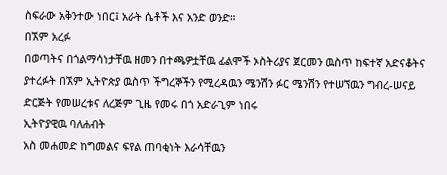ስፍራው አቅንተው ነበር፤ አራት ሴቶች እና አንድ ወንድ።
በኧም አረፉ
በወጣትና በጎልማሳነታቸዉ ዘመን በተጫዎቷቸዉ ፊልሞች ኦስትሪያና ጀርመን ዉስጥ ከፍተኛ አድናቆትና ያተረፉት በኧም ኢትዮጵያ ዉስጥ ችግረኞችን የሚረዳዉን ሜንሽን ፉር ሜንሽን የተሠኘዉን ግብረ-ሠናይ ድርጅት የመሠረቱና ለረጅም ጊዜ የመሩ በጎ አድራጊም ነበሩ
ኢትዮያዊዉ ባለሐብት
አስ መሐመድ ከግመልና ፍየል ጠባቂነት እራሳቸዉን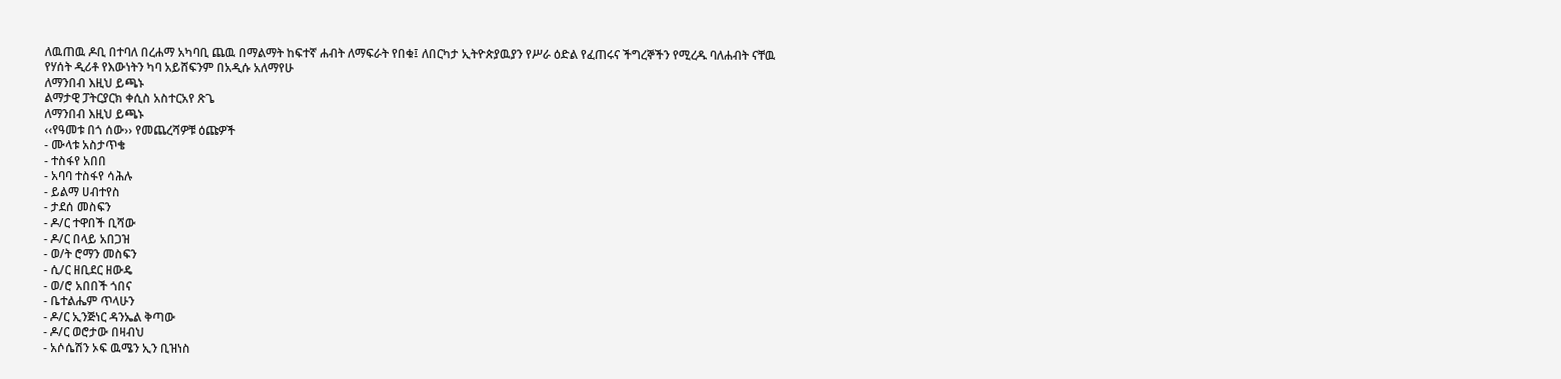ለዉጠዉ ዶቢ በተባለ በረሐማ አካባቢ ጨዉ በማልማት ከፍተኛ ሐብት ለማፍራት የበቁ፤ ለበርካታ ኢትዮጵያዉያን የሥራ ዕድል የፈጠሩና ችግረኞችን የሚረዱ ባለሐብት ናቸዉ
የሃሰት ዲሪቶ የእውነትን ካባ አይሸፍንም በአዲሱ አለማየሁ
ለማንበብ እዚህ ይጫኑ
ልማታዊ ፓትርያርክ ቀሲስ አስተርአየ ጽጌ
ለማንበብ እዚህ ይጫኑ
‹‹የዓመቱ በጎ ሰው›› የመጨረሻዎቹ ዕጩዎች
- ሙላቱ አስታጥቄ
- ተስፋየ አበበ
- አባባ ተስፋየ ሳሕሉ
- ይልማ ሀብተየስ
- ታደሰ መስፍን
- ዶ/ር ተዋበች ቢሻው
- ዶ/ር በላይ አበጋዝ
- ወ/ት ሮማን መስፍን
- ሲ/ር ዘቢደር ዘውዴ
- ወ/ሮ አበበች ጎበና
- ቤተልሔም ጥላሁን
- ዶ/ር ኢንጅነር ዳንኤል ቅጣው
- ዶ/ር ወሮታው በዛብህ
- አሶሴሽን ኦፍ ዉሜን ኢን ቢዝነስ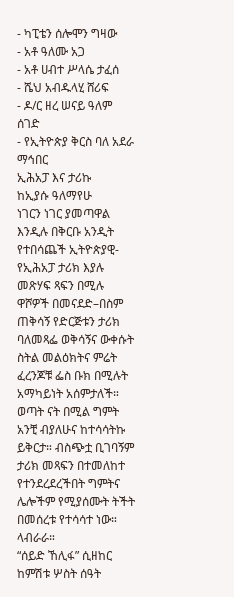- ካፒቴን ሰሎሞን ግዛው
- አቶ ዓለሙ አጋ
- አቶ ሀብተ ሥላሴ ታፈሰ
- ሼህ አብዱላሂ ሸሪፍ
- ዶ/ር ዘረ ሠናይ ዓለም ሰገድ
- የኢትዮጵያ ቅርስ ባለ አደራ ማኅበር
ኢሕአፓ እና ታሪኩ
ከኢያሱ ዓለማየሁ
ነገርን ነገር ያመጣዋል እንዲሉ በቅርቡ አንዲት የተበሳጨች ኢትዮጵያዊ- የኢሕአፓ ታሪክ እያሉ መጽሃፍ ጻፍን በሚሉ ዋሾዎች በመናደድ–በስም ጠቅሳኝ የድርጅቱን ታሪክ ባለመጻፌ ወቅሳኝና ውቀሱት ስትል መልዕክትና ምሬት ፈረንጆቹ ፌስ ቡክ በሚሉት አማካይነት አሰምታለች። ወጣት ናት በሚል ግምት አንቺ ብያለሁና ከተሳሳትኩ ይቅርታ። ብስጭቷ ቢገባኝም ታሪክ መጻፍን በተመለከተ የተንደረደረችበት ግምትና ሌሎችም የሚያሰሙት ትችት በመሰረቱ የተሳሳተ ነው። ላብራራ።
“ሰይድ ኸሊፋ” ሲዘከር
ከምሽቱ ሦስት ሰዓት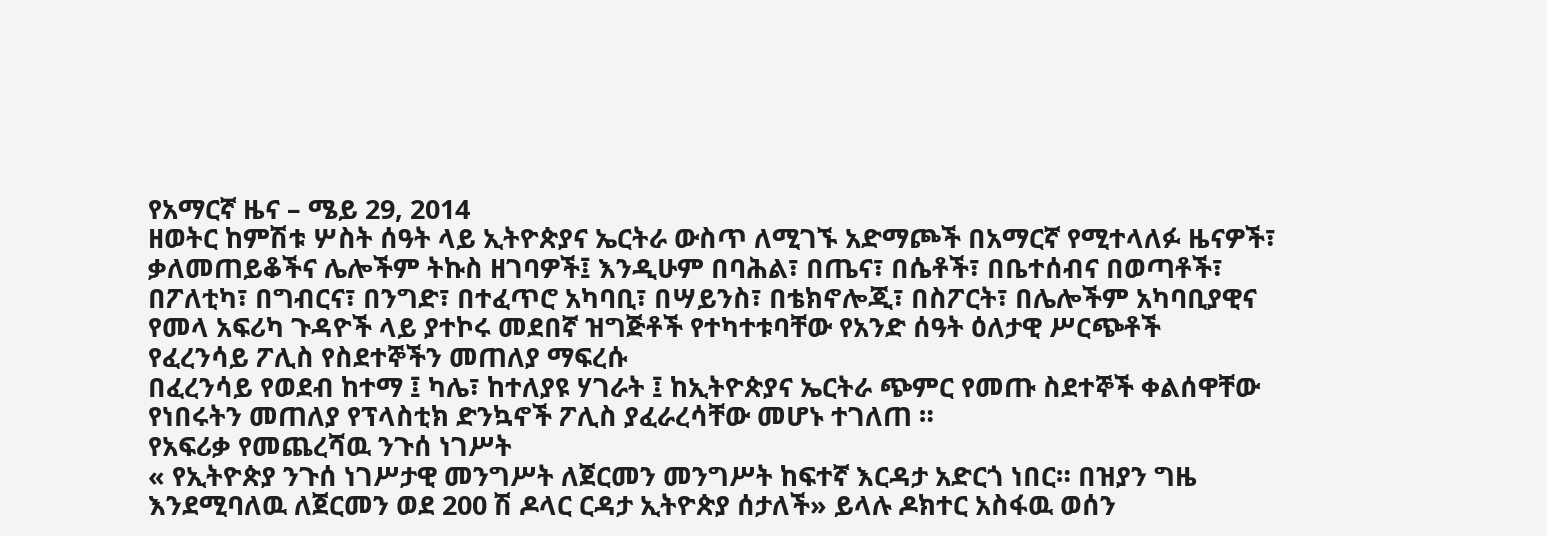የአማርኛ ዜና – ሜይ 29, 2014
ዘወትር ከምሽቱ ሦስት ሰዓት ላይ ኢትዮጵያና ኤርትራ ውስጥ ለሚገኙ አድማጮች በአማርኛ የሚተላለፉ ዜናዎች፣ ቃለመጠይቆችና ሌሎችም ትኩስ ዘገባዎች፤ እንዲሁም በባሕል፣ በጤና፣ በሴቶች፣ በቤተሰብና በወጣቶች፣ በፖለቲካ፣ በግብርና፣ በንግድ፣ በተፈጥሮ አካባቢ፣ በሣይንስ፣ በቴክኖሎጂ፣ በስፖርት፣ በሌሎችም አካባቢያዊና የመላ አፍሪካ ጉዳዮች ላይ ያተኮሩ መደበኛ ዝግጅቶች የተካተቱባቸው የአንድ ሰዓት ዕለታዊ ሥርጭቶች
የፈረንሳይ ፖሊስ የስደተኞችን መጠለያ ማፍረሱ
በፈረንሳይ የወደብ ከተማ ፤ ካሌ፣ ከተለያዩ ሃገራት ፤ ከኢትዮጵያና ኤርትራ ጭምር የመጡ ስደተኞች ቀልሰዋቸው የነበሩትን መጠለያ የፕላስቲክ ድንኳኖች ፖሊስ ያፈራረሳቸው መሆኑ ተገለጠ ።
የአፍሪቃ የመጨረሻዉ ንጉሰ ነገሥት
« የኢትዮጵያ ንጉሰ ነገሥታዊ መንግሥት ለጀርመን መንግሥት ከፍተኛ እርዳታ አድርጎ ነበር። በዝያን ግዜ እንደሚባለዉ ለጀርመን ወደ 200 ሽ ዶላር ርዳታ ኢትዮጵያ ሰታለች» ይላሉ ዶክተር አስፋዉ ወሰን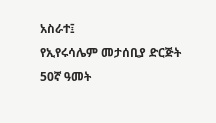አስራተ፤
የኢየሩሳሌም መታሰቢያ ድርጅት 50ኛ ዓመት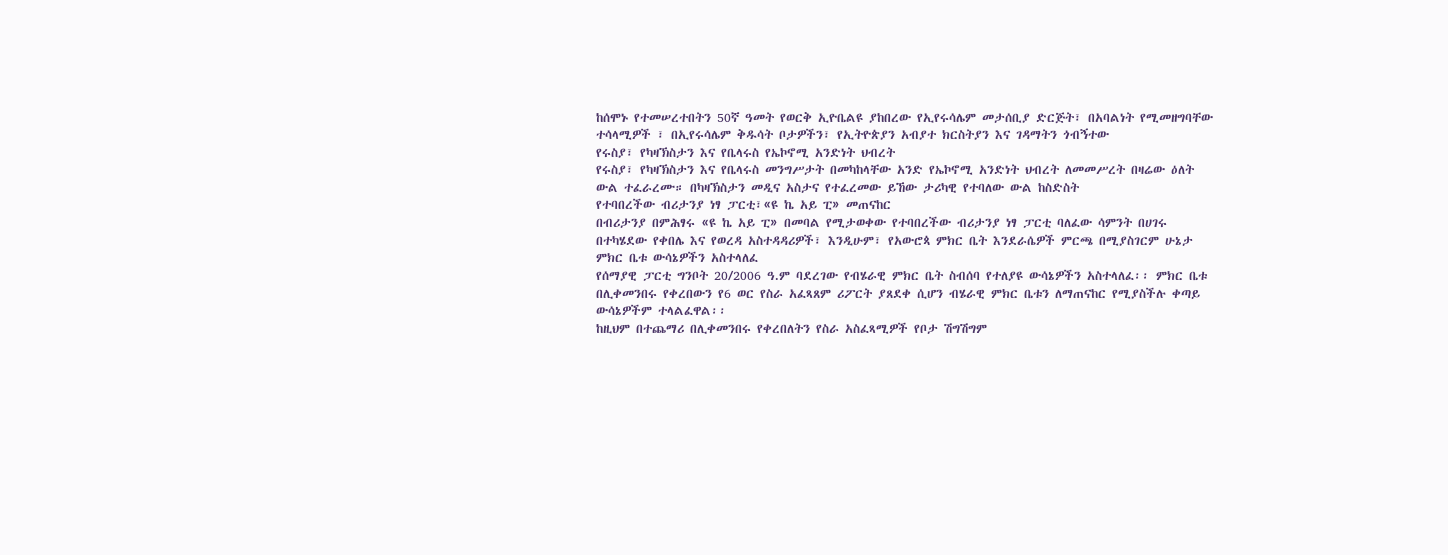ከሰሞኑ የተመሠረተበትን 50ኛ ዓመት የወርቅ ኢዮቤልዩ ያከበረው የኢየሩሳሌም መታሰቢያ ድርጅት፣ በአባልነት የሚመዘግባቸው ተሳላሚዎች ፣ በኢየሩሳሌም ቅዱሳት ቦታዎችን፣ የኢትዮጵያን አብያተ ክርስትያን እና ገዳማትን ጎብኝተው
የሩስያ፣ የካዛኽስታን እና የቤላሩስ የኤኮኖሚ አንድነት ህብረት
የሩስያ፣ የካዛኽስታን እና የቤላሩስ መንግሥታት በመካከላቸው አንድ የኤኮኖሚ አንድነት ህብረት ለመመሥረት በዛሬው ዕለት ውል ተፈራረሙ። በካዛኽስታን መዲና አስታና የተፈረመው ይኸው ታሪካዊ የተባለው ውል ከስድስት
የተባበረችው ብሪታንያ ነፃ ፓርቲ፣«ዩ ኬ አይ ፒ» መጠናከር
በብሪታንያ በምሕፃሩ «ዩ ኬ አይ ፒ» በመባል የሚታወቀው የተባበረችው ብሪታንያ ነፃ ፓርቲ ባለፈው ሳምንት በሀገሩ በተካሄደው የቀበሌ እና የወረዳ አስተዳዳሪዎች፣ እንዲሁም፣ የአውሮጳ ምክር ቤት እንደራሴዎች ምርጫ በሚያስገርም ሁኔታ
ምክር ቤቱ ውሳኔዎችን አስተላለፈ
የሰማያዊ ፓርቲ ግንቦት 20/2006 ዓ.ም ባደረገው የብሄራዊ ምክር ቤት ስብሰባ የተለያዩ ውሳኔዎችን አስተላለፈ፡፡ ምክር ቤቱ በሊቀመንበሩ የቀረበውን የ6 ወር የስራ አፈጻጸም ሪፖርት ያጸደቀ ሲሆን ብሄራዊ ምክር ቤቱን ለማጠናከር የሚያስችሉ ቀጣይ ውሳኔዎችም ተላልፈዋል፡፡
ከዚህም በተጨማሪ በሊቀመንበሩ የቀረበለትን የስራ አስፈጻሚዎች የቦታ ሽግሽግም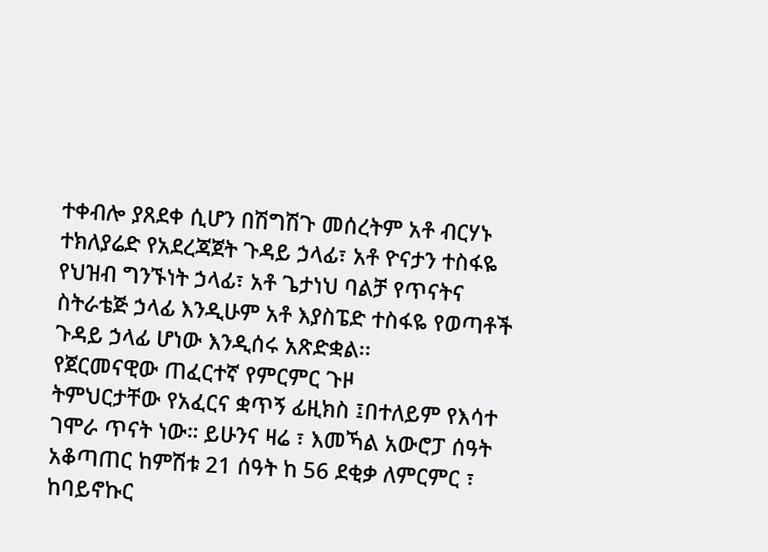ተቀብሎ ያጸደቀ ሲሆን በሽግሽጉ መሰረትም አቶ ብርሃኑ ተክለያሬድ የአደረጃጀት ጉዳይ ኃላፊ፣ አቶ ዮናታን ተስፋዬ የህዝብ ግንኙነት ኃላፊ፣ አቶ ጌታነህ ባልቻ የጥናትና ስትራቴጅ ኃላፊ እንዲሁም አቶ እያስፔድ ተስፋዬ የወጣቶች ጉዳይ ኃላፊ ሆነው እንዲሰሩ አጽድቋል፡፡
የጀርመናዊው ጠፈርተኛ የምርምር ጉዞ
ትምህርታቸው የአፈርና ቋጥኝ ፊዚክስ ፤በተለይም የእሳተ ገሞራ ጥናት ነው። ይሁንና ዛሬ ፣ እመኻል አውሮፓ ሰዓት አቆጣጠር ከምሽቱ 21 ሰዓት ከ 56 ደቂቃ ለምርምር ፣ ከባይኖኩር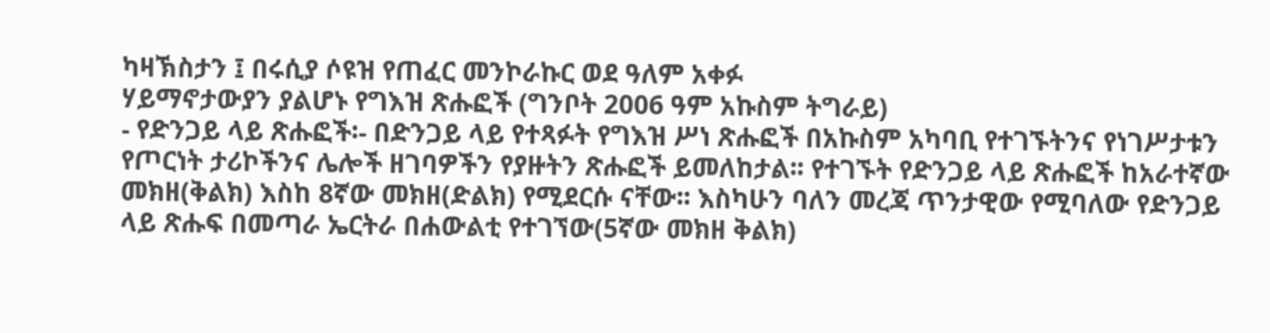ካዛኽስታን ፤ በሩሲያ ሶዩዝ የጠፈር መንኮራኩር ወደ ዓለም አቀፉ
ሃይማኖታውያን ያልሆኑ የግእዝ ጽሑፎች (ግንቦት 2006 ዓም አኩስም ትግራይ)
- የድንጋይ ላይ ጽሑፎች፡- በድንጋይ ላይ የተጻፉት የግእዝ ሥነ ጽሑፎች በአኩስም አካባቢ የተገኙትንና የነገሥታቱን የጦርነት ታሪኮችንና ሌሎች ዘገባዎችን የያዙትን ጽሑፎች ይመለከታል፡፡ የተገኙት የድንጋይ ላይ ጽሑፎች ከአራተኛው መክዘ(ቅልክ) እስከ 8ኛው መክዘ(ድልክ) የሚደርሱ ናቸው፡፡ እስካሁን ባለን መረጃ ጥንታዊው የሚባለው የድንጋይ ላይ ጽሑፍ በመጣራ ኤርትራ በሐውልቲ የተገኘው(5ኛው መክዘ ቅልክ)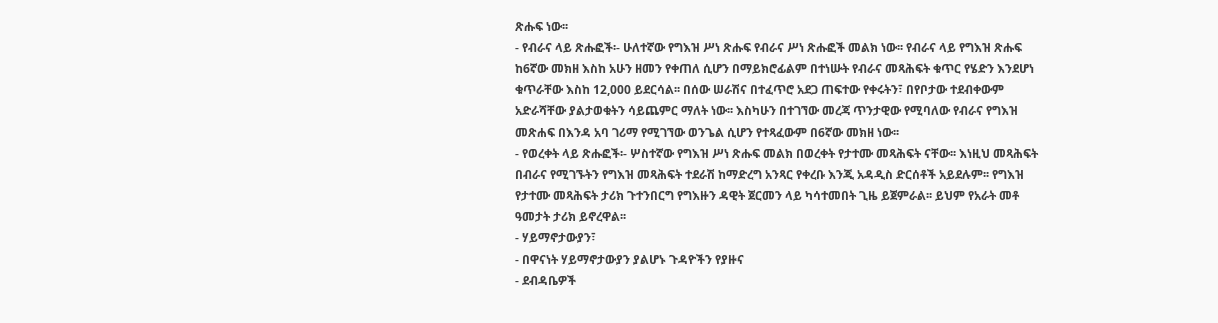ጽሑፍ ነው፡፡
- የብራና ላይ ጽሑፎች፡- ሁለተኛው የግእዝ ሥነ ጽሑፍ የብራና ሥነ ጽሑፎች መልክ ነው፡፡ የብራና ላይ የግእዝ ጽሑፍ ከ6ኛው መክዘ እስከ አሁን ዘመን የቀጠለ ሲሆን በማይክሮፊልም በተነሡት የብራና መጻሕፍት ቁጥር የሄድን እንደሆነ ቁጥራቸው እስከ 12,000 ይደርሳል፡፡ በሰው ሠራሽና በተፈጥሮ አደጋ ጠፍተው የቀሩትን፣ በየቦታው ተደብቀውም አድራሻቸው ያልታወቁትን ሳይጨምር ማለት ነው፡፡ እስካሁን በተገኘው መረጃ ጥንታዊው የሚባለው የብራና የግእዝ መጽሐፍ በእንዳ አባ ገሪማ የሚገኘው ወንጌል ሲሆን የተጻፈውም በ6ኛው መክዘ ነው፡፡
- የወረቀት ላይ ጽሑፎች፡- ሦስተኛው የግእዝ ሥነ ጽሑፍ መልክ በወረቀት የታተሙ መጻሕፍት ናቸው፡፡ እነዚህ መጻሕፍት በብራና የሚገኙትን የግእዝ መጻሕፍት ተደራሽ ከማድረግ አንጻር የቀረቡ እንጂ አዳዲስ ድርሰቶች አይደሉም፡፡ የግእዝ የታተሙ መጻሕፍት ታሪክ ጉተንበርግ የግእዙን ዳዊት ጀርመን ላይ ካሳተመበት ጊዜ ይጀምራል፡፡ ይህም የአራት መቶ ዓመታት ታሪክ ይኖረዋል፡፡
- ሃይማኖታውያን፣
- በዋናነት ሃይማኖታውያን ያልሆኑ ጉዳዮችን የያዙና
- ደብዳቤዎች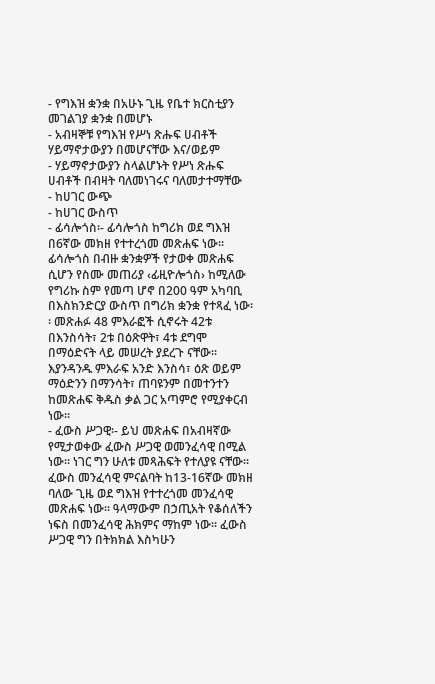- የግእዝ ቋንቋ በአሁኑ ጊዜ የቤተ ክርስቲያን መገልገያ ቋንቋ በመሆኑ
- አብዛኞቹ የግእዝ የሥነ ጽሑፍ ሀብቶች ሃይማኖታውያን በመሆናቸው እና/ወይም
- ሃይማኖታውያን ስላልሆኑት የሥነ ጽሑፍ ሀብቶች በብዛት ባለመነገሩና ባለመታተማቸው
- ከሀገር ውጭ
- ከሀገር ውስጥ
- ፊሳሎጎስ፡- ፊሳሎጎስ ከግሪክ ወደ ግእዝ በ6ኛው መክዘ የተተረጎመ መጽሐፍ ነው፡፡ ፊሳሎጎስ በብዙ ቋንቋዎች የታወቀ መጽሐፍ ሲሆን የስሙ መጠሪያ ‹ፊዚዮሎጎስ› ከሚለው የግሪኩ ስም የመጣ ሆኖ በ200 ዓም አካባቢ በእስክንድርያ ውስጥ በግሪክ ቋንቋ የተጻፈ ነው፡፡ መጽሐፉ 48 ምእራፎች ሲኖሩት 42ቱ በእንስሳት፣ 2ቱ በዕጽዋት፣ 4ቱ ደግሞ በማዕድናት ላይ መሠረት ያደረጉ ናቸው፡፡ እያንዳንዱ ምእራፍ አንድ እንስሳ፣ ዕጽ ወይም ማዕድንን በማንሳት፣ ጠባዩንም በመተንተን ከመጽሐፍ ቅዱስ ቃል ጋር አጣምሮ የሚያቀርብ ነው፡፡
- ፈውስ ሥጋዊ፡- ይህ መጽሐፍ በአብዛኛው የሚታወቀው ፈውስ ሥጋዊ ወመንፈሳዊ በሚል ነው፡፡ ነገር ግን ሁለቱ መጻሕፍት የተለያዩ ናቸው፡፡ ፈውስ መንፈሳዊ ምናልባት ከ13-16ኛው መክዘ ባለው ጊዜ ወደ ግእዝ የተተረጎመ መንፈሳዊ መጽሐፍ ነው፡፡ ዓላማውም በኃጢአት የቆሰለችን ነፍስ በመንፈሳዊ ሕክምና ማከም ነው፡፡ ፈውስ ሥጋዊ ግን በትክክል እስካሁን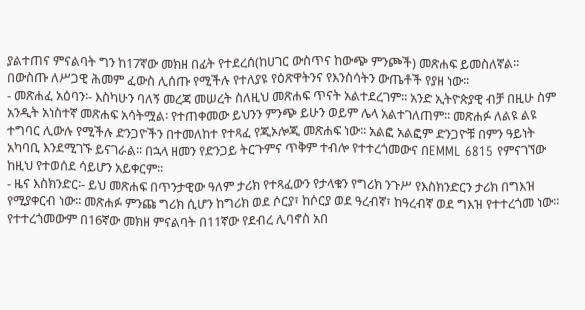ያልተጠና ምናልባት ግን ከ17ኛው መክዘ በፊት የተደረሰ(ከሀገር ውስጥና ከውጭ ምንጮች) መጽሐፍ ይመስለኛል፡፡ በውስጡ ለሥጋዊ ሕመም ፈውስ ሊሰጡ የሚችሉ የተለያዩ የዕጽዋትንና የእንስሳትን ውጤቶች የያዘ ነው፡፡
- መጽሐፈ አዕባን፡- እስካሁን ባለኝ መረጃ መሠረት ስለዚህ መጽሐፍ ጥናት አልተደረገም፡፡ አንድ ኢትዮጵያዊ ብቻ በዚሁ ስም አንዲት አነስተኛ መጽሐፍ አሳትሟል፡ የተጠቀመው ይህንን ምንጭ ይሁን ወይም ሌላ አልተገለጠም፡፡ መጽሐፉ ለልዩ ልዩ ተግባር ሊውሉ የሚችሉ ድንጋዮችን በተመለከተ የተጻፈ የጂኦሎጂ መጽሐፍ ነው፡፡ አልፎ አልፎም ድንጋዮቹ በምን ዓይነት አካባቢ እንደሚገኙ ይናገራል፡፡ በኋላ ዘመን የድንጋይ ትርጉምና ጥቅም ተብሎ የተተረጎመውና በEMML 6815 የምናገኘው ከዚህ የተወሰደ ሳይሆን አይቀርም፡፡
- ዜና እስክንድር፡- ይህ መጽሐፍ በጥንታዊው ዓለም ታሪክ የተጻፈውን የታላቁን የግሪክ ንጉሥ የእስክንድርን ታሪክ በግእዝ የሚያቀርብ ነው፡፡ መጽሐፉ ምንጩ ግሪክ ሲሆን ከግሪክ ወደ ሶርያ፣ ከሶርያ ወደ ዓረብኛ፣ ከዓረብኛ ወደ ግእዝ የተተረጎመ ነው፡፡ የተተረጎመውም በ16ኛው መክዘ ምናልባት በ11ኛው የደብረ ሊባኖስ አበ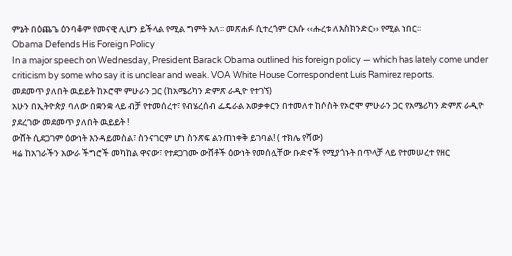ምኔት በዕጨጌ ዕንባቆም የመናዊ ሊሆን ይችላል የሚል ግምት አለ፡፡ መጽሐፉ ሲተረጎም ርእሱ ‹‹ሑረቱ ለእስክንድር›› የሚል ነበር፡፡
Obama Defends His Foreign Policy
In a major speech on Wednesday, President Barack Obama outlined his foreign policy — which has lately come under criticism by some who say it is unclear and weak. VOA White House Correspondent Luis Ramirez reports.
መደመጥ ያለበት ዉይይት ከኦሮሞ ምሁራን ጋር (ከአሜሪካን ድምጽ ራዲዮ የተገኘ)
አሁን በኢትዮጵያ ባለው በቋንቋ ላይ ብቻ የተመሰረተ፣ የብሄረሰብ ፌዴራል አወቃቀርን በተመለተ ከሶስት የኦሮሞ ምሁራን ጋር የአሜሪካን ድምጽ ራዲዮ ያደረገው መደመጥ ያለበት ዉይይት !
ውሸት ሲደጋገም ዕውነት እንዳይመስል፣ ስንናገርም ሆነ ስንጽፍ ልንጠነቀቅ ይገባል! ( ተክሌ የሻው)
ዛሬ ከአገራችን አውራ ችግሮች መካከል ዋናው፣ የተደጋገሙ ውሸቶች ዕውነት የመሰሏቸው ቡድኖች የሚያጎኑት በጥላቻ ላይ የተመሠረተ የዘር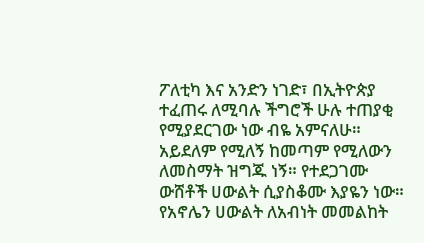ፖለቲካ እና አንድን ነገድ፣ በኢትዮጵያ ተፈጠሩ ለሚባሉ ችግሮች ሁሉ ተጠያቂ የሚያደርገው ነው ብዬ አምናለሁ። አይደለም የሚለኝ ከመጣም የሚለውን ለመስማት ዝግጁ ነኝ። የተደጋገሙ ውሸቶች ሀውልት ሲያስቆሙ እያዬን ነው። የአኖሌን ሀውልት ለአብነት መመልከት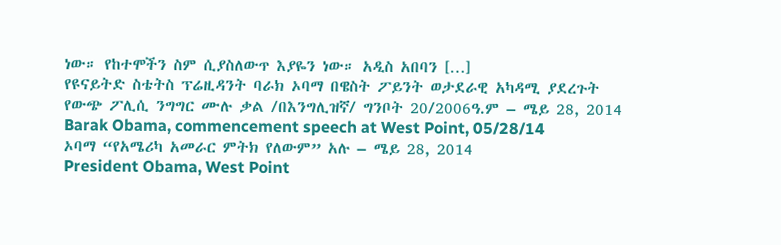ነው። የከተሞችን ስም ሲያስለውጥ እያዬን ነው። አዲስ አበባን […]
የዩናይትድ ስቴትስ ፕሬዚዳንት ባራክ ኦባማ በዌስት ፖይንት ወታደራዊ አካዳሚ ያደረጉት የውጭ ፖሊሲ ንግግር ሙሉ ቃል /በእንግሊዝኛ/ ግንቦት 20/2006ዓ.ም – ሜይ 28, 2014
Barak Obama, commencement speech at West Point, 05/28/14
ኦባማ “የአሜሪካ አመራር ምትክ የለውም” አሉ – ሜይ 28, 2014
President Obama, West Point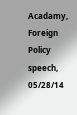Acadamy, Foreign Policy speech, 05/28/14